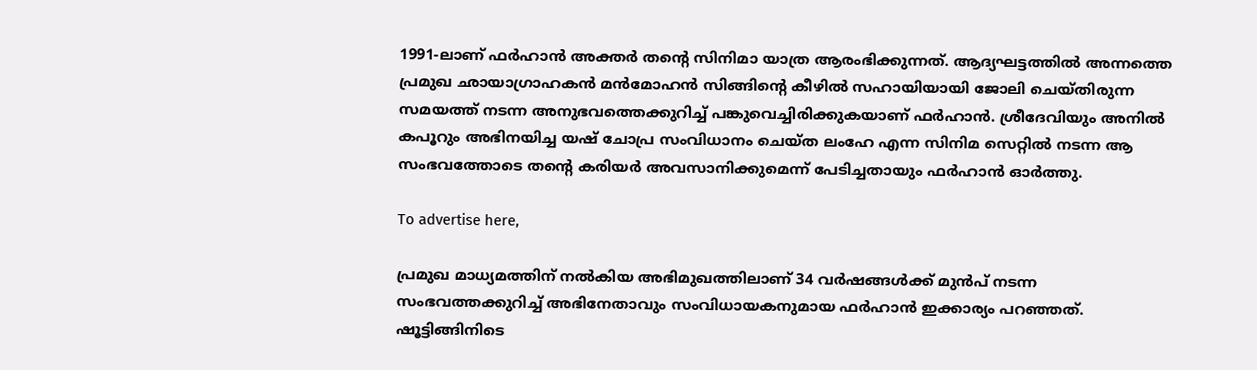1991-ലാണ് ഫര്‍ഹാന്‍ അക്തര്‍ തന്റെ സിനിമാ യാത്ര ആരംഭിക്കുന്നത്. ആദ്യഘട്ടത്തില്‍ അന്നത്തെ പ്രമുഖ ഛായാഗ്രാഹകന്‍ മന്‍മോഹന്‍ സിങ്ങിന്റെ കീഴില്‍ സഹായിയായി ജോലി ചെയ്തിരുന്ന സമയത്ത് നടന്ന അനുഭവത്തെക്കുറിച്ച് പങ്കുവെച്ചിരിക്കുകയാണ് ഫര്‍ഹാന്‍. ശ്രീദേവിയും അനില്‍ കപൂറും അഭിനയിച്ച യഷ് ചോപ്ര സംവിധാനം ചെയ്ത ലംഹേ എന്ന സിനിമ സെറ്റില്‍ നടന്ന ആ സംഭവത്തോടെ തന്റെ കരിയര്‍ അവസാനിക്കുമെന്ന് പേടിച്ചതായും ഫര്‍ഹാന്‍ ഓര്‍ത്തു.

To advertise here,

പ്രമുഖ മാധ്യമത്തിന് നല്‍കിയ അഭിമുഖത്തിലാണ് 34 വര്‍ഷങ്ങള്‍ക്ക് മുന്‍പ് നടന്ന സംഭവത്തക്കുറിച്ച് അഭിനേതാവും സംവിധായകനുമായ ഫര്‍ഹാന്‍ ഇക്കാര്യം പറഞ്ഞത്. ഷൂട്ടിങ്ങിനിടെ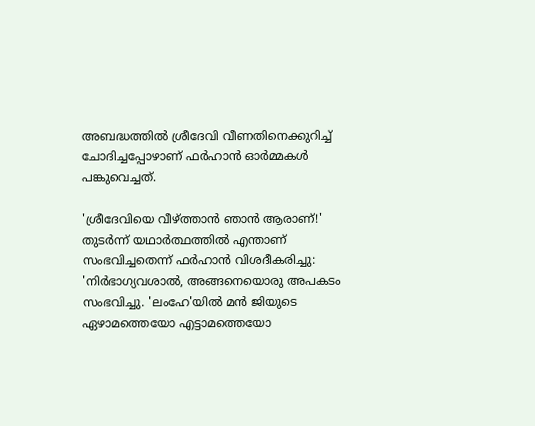അബദ്ധത്തില്‍ ശ്രീദേവി വീണതിനെക്കുറിച്ച് ചോദിച്ചപ്പോഴാണ് ഫര്‍ഹാന്‍ ഓര്‍മ്മകള്‍ പങ്കുവെച്ചത്.

'ശ്രീദേവിയെ വീഴ്ത്താന്‍ ഞാന്‍ ആരാണ്!' തുടര്‍ന്ന് യഥാര്‍ത്ഥത്തില്‍ എന്താണ് സംഭവിച്ചതെന്ന് ഫര്‍ഹാന്‍ വിശദീകരിച്ചു: 'നിര്‍ഭാഗ്യവശാല്‍, അങ്ങനെയൊരു അപകടം സംഭവിച്ചു. 'ലംഹേ'യില്‍ മന്‍ ജിയുടെ ഏഴാമത്തെയോ എട്ടാമത്തെയോ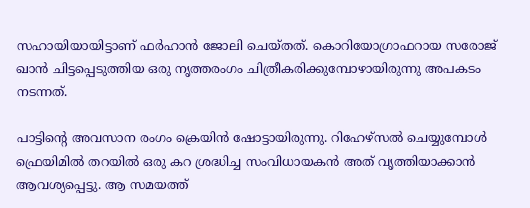സഹായിയായിട്ടാണ് ഫര്‍ഹാന്‍ ജോലി ചെയ്തത്. കൊറിയോഗ്രാഫറായ സരോജ് ഖാന്‍ ചിട്ടപ്പെടുത്തിയ ഒരു നൃത്തരംഗം ചിത്രീകരിക്കുമ്പോഴായിരുന്നു അപകടം നടന്നത്‌.

പാട്ടിന്റെ അവസാന രംഗം ക്രെയിന്‍ ഷോട്ടായിരുന്നു. റിഹേഴ്‌സല്‍ ചെയ്യുമ്പോള്‍ ഫ്രെയിമില്‍ തറയില്‍ ഒരു കറ ശ്രദ്ധിച്ച സംവിധായകന്‍ അത് വൃത്തിയാക്കാന്‍ ആവശ്യപ്പെട്ടു. ആ സമയത്ത്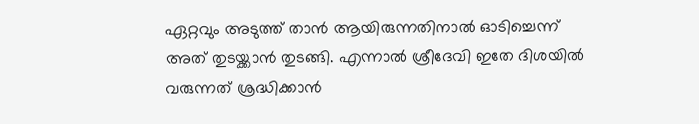ഏറ്റവും അടുത്ത് താന്‍ ആയിരുന്നതിനാല്‍ ഓടിച്ചെന്ന് അത് തുടയ്ക്കാന്‍ തുടങ്ങി. എന്നാല്‍ ശ്രീദേവി ഇതേ ദിശയില്‍ വരുന്നത് ശ്രദ്ധിക്കാന്‍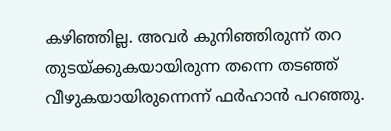കഴിഞ്ഞില്ല. അവര്‍ കുനിഞ്ഞിരുന്ന് തറ തുടയ്ക്കുകയായിരുന്ന തന്നെ തടഞ്ഞ് വീഴുകയായിരുന്നെന്ന്‌ ഫര്‍ഹാന്‍ പറഞ്ഞു.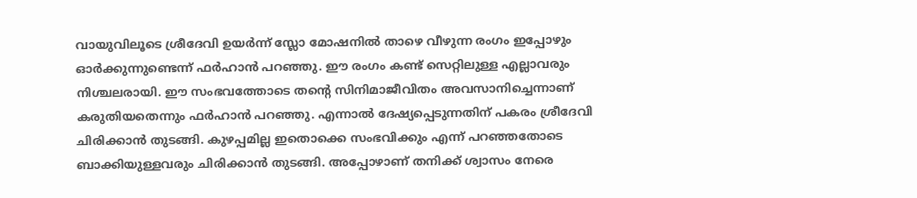വായുവിലൂടെ ശ്രീദേവി ഉയര്‍ന്ന് സ്ലോ മോഷനില്‍ താഴെ വീഴുന്ന രംഗം ഇപ്പോഴും ഓര്‍ക്കുന്നുണ്ടെന്ന് ഫര്‍ഹാന്‍ പറഞ്ഞു. ഈ രംഗം കണ്ട് സെറ്റിലുള്ള എല്ലാവരും നിശ്ചലരായി. ഈ സംഭവത്തോടെ തന്റെ സിനിമാജീവിതം അവസാനിച്ചെന്നാണ് കരുതിയതെന്നും ഫര്‍ഹാന്‍ പറഞ്ഞു. എന്നാല്‍ ദേഷ്യപ്പെടുന്നതിന് പകരം ശ്രീദേവി ചിരിക്കാന്‍ തുടങ്ങി. കുഴപ്പമില്ല ഇതൊക്കെ സംഭവിക്കും എന്ന് പറഞ്ഞതോടെ ബാക്കിയുള്ളവരും ചിരിക്കാന്‍ തുടങ്ങി. അപ്പോഴാണ് തനിക്ക് ശ്വാസം നേരെ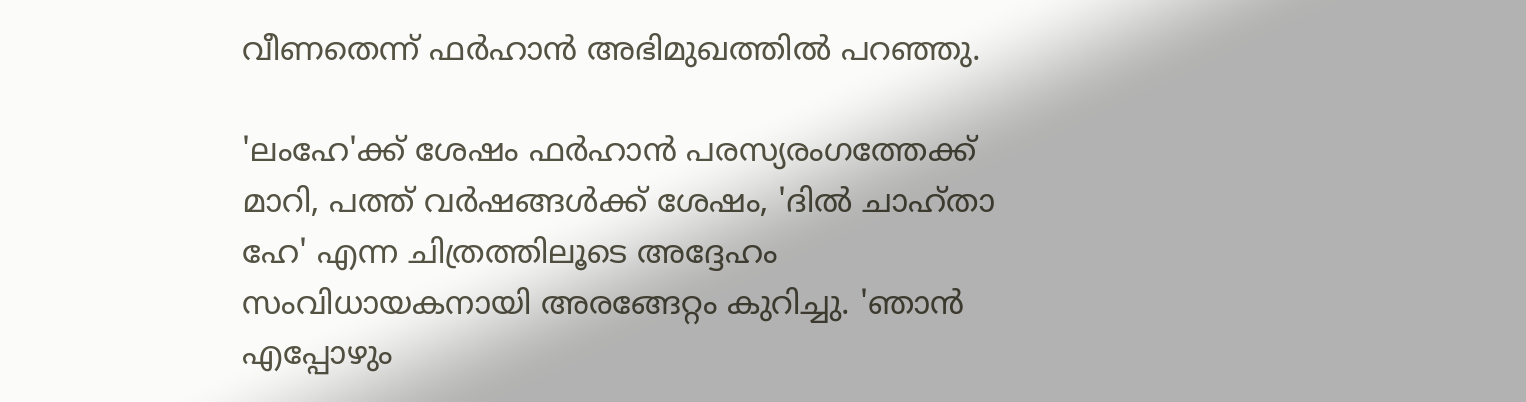വീണതെന്ന് ഫര്‍ഹാന്‍ അഭിമുഖത്തില്‍ പറഞ്ഞു.

'ലംഹേ'ക്ക് ശേഷം ഫര്‍ഹാന്‍ പരസ്യരംഗത്തേക്ക് മാറി, പത്ത് വര്‍ഷങ്ങള്‍ക്ക് ശേഷം, 'ദില്‍ ചാഹ്താ ഹേ' എന്ന ചിത്രത്തിലൂടെ അദ്ദേഹം സംവിധായകനായി അരങ്ങേറ്റം കുറിച്ചു. 'ഞാന്‍ എപ്പോഴും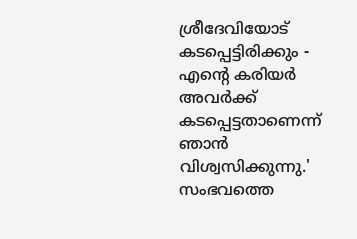ശ്രീദേവിയോട് കടപ്പെട്ടിരിക്കും - എന്റെ കരിയര്‍ അവര്‍ക്ക് കടപ്പെട്ടതാണെന്ന് ഞാന്‍ വിശ്വസിക്കുന്നു.' സംഭവത്തെ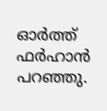ഓര്‍ത്ത് ഫര്‍ഹാന്‍ പറഞ്ഞു.